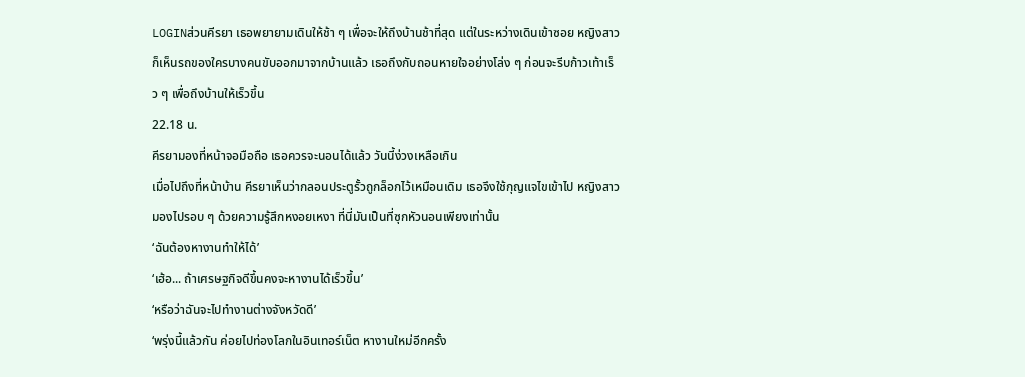LOGINส่วนคีรยา เธอพยายามเดินให้ช้า ๆ เพื่อจะให้ถึงบ้านช้าที่สุด แต่ในระหว่างเดินเข้าซอย หญิงสาวก็เห็นรถของใครบางคนขับออกมาจากบ้านแล้ว เธอถึงกับถอนหายใจอย่างโล่ง ๆ ก่อนจะรีบก้าวเท้าเร็ว ๆ เพื่อถึงบ้านให้เร็วขึ้น
22.18 น.
คีรยามองที่หน้าจอมือถือ เธอควรจะนอนได้แล้ว วันนี้ง่วงเหลือเกิน
เมื่อไปถึงที่หน้าบ้าน คีรยาเห็นว่ากลอนประตูรั้วถูกล็อกไว้เหมือนเดิม เธอจึงใช้กุญแจไขเข้าไป หญิงสาวมองไปรอบ ๆ ด้วยความรู้สึกหงอยเหงา ที่นี่มันเป็นที่ซุกหัวนอนเพียงเท่านั้น
‘ฉันต้องหางานทำให้ได้’
‘เฮ้อ... ถ้าเศรษฐกิจดีขึ้นคงจะหางานได้เร็วขึ้น’
‘หรือว่าฉันจะไปทำงานต่างจังหวัดดี’
‘พรุ่งนี้แล้วกัน ค่อยไปท่องโลกในอินเทอร์เน็ต หางานใหม่อีกครั้ง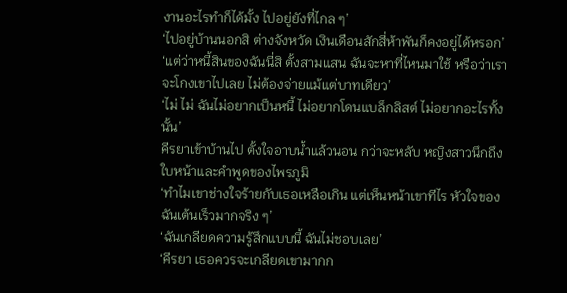งานอะไรทำก็ได้มั้ง ไปอยู่ยังที่ไกล ๆ’
‘ไปอยู่บ้านนอกสิ ต่างจังหวัด เงินเดือนสักสี่ห้าพันก็คงอยู่ได้หรอก’
‘แต่ว่าหนี้สินของฉันนี่สิ ตั้งสามแสน ฉันจะหาที่ไหนมาใช้ หรือว่าเราจะโกงเขาไปเลย ไม่ต้องจ่ายแม้แต่บาทเดียว’
‘ไม่ ไม่ ฉันไม่อยากเป็นหนี้ ไม่อยากโดนแบล็กลิสต์ ไม่อยากอะไรทั้งนั้น’
คีรยาเข้าบ้านไป ตั้งใจอาบน้ำแล้วนอน กว่าจะหลับ หญิงสาวนึกถึงใบหน้าและคำพูดของไพรภูมิ
‘ทำไมเขาช่างใจร้ายกับเธอเหลือเกิน แต่เห็นหน้าเขาทีไร หัวใจของฉันเต้นเร็วมากจริง ๆ’
‘ฉันเกลียดความรู้สึกแบบนี้ ฉันไม่ชอบเลย’
‘คีรยา เธอควรจะเกลียดเขามากก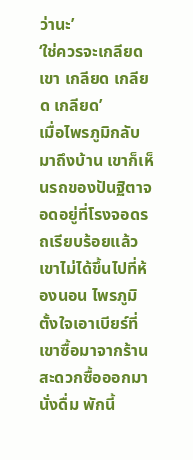ว่านะ’
‘ใช่ควรจะเกลียดเขา เกลียด เกลียด เกลียด’
เมื่อไพรภูมิกลับมาถึงบ้าน เขาก็เห็นรถของปันฐิตาจอดอยู่ที่โรงจอดรถเรียบร้อยแล้ว เขาไม่ได้ขึ้นไปที่ห้องนอน ไพรภูมิตั้งใจเอาเบียร์ที่เขาซื้อมาจากร้านสะดวกซื้อออกมานั่งดื่ม พักนี้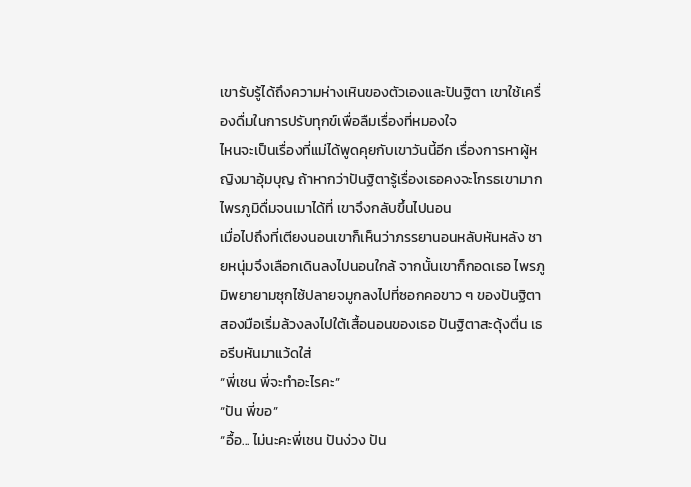เขารับรู้ได้ถึงความห่างเหินของตัวเองและปันฐิตา เขาใช้เครื่องดื่มในการปรับทุกข์เพื่อลืมเรื่องที่หมองใจ
ไหนจะเป็นเรื่องที่แม่ได้พูดคุยกับเขาวันนี้อีก เรื่องการหาผู้หญิงมาอุ้มบุญ ถ้าหากว่าปันฐิตารู้เรื่องเธอคงจะโกรธเขามาก ไพรภูมิดื่มจนเมาได้ที่ เขาจึงกลับขึ้นไปนอน
เมื่อไปถึงที่เตียงนอนเขาก็เห็นว่าภรรยานอนหลับหันหลัง ชายหนุ่มจึงเลือกเดินลงไปนอนใกล้ จากนั้นเขาก็กอดเธอ ไพรภูมิพยายามซุกไซ้ปลายจมูกลงไปที่ซอกคอขาว ๆ ของปันฐิตา สองมือเริ่มล้วงลงไปใต้เสื้อนอนของเธอ ปันฐิตาสะดุ้งตื่น เธอรีบหันมาแว้ดใส่
“พี่เชน พี่จะทำอะไรคะ”
“ปัน พี่ขอ”
“อื้อ... ไม่นะคะพี่เชน ปันง่วง ปัน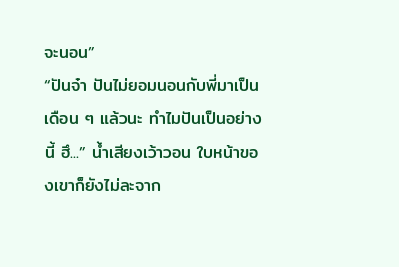จะนอน”
“ปันจ๋า ปันไม่ยอมนอนกับพี่มาเป็นเดือน ๆ แล้วนะ ทำไมปันเป็นอย่างนี้ ฮึ...” น้ำเสียงเว้าวอน ใบหน้าของเขาก็ยังไม่ละจาก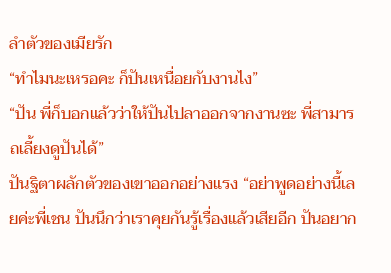ลำตัวของเมียรัก
“ทำไมนะเหรอคะ ก็ปันเหนื่อยกับงานไง”
“ปัน พี่ก็บอกแล้วว่าให้ปันไปลาออกจากงานซะ พี่สามารถเลี้ยงดูปันได้”
ปันฐิตาผลักตัวของเขาออกอย่างแรง “อย่าพูดอย่างนี้เลยค่ะพี่เชน ปันนึกว่าเราคุยกันรู้เรื่องแล้วเสียอีก ปันอยาก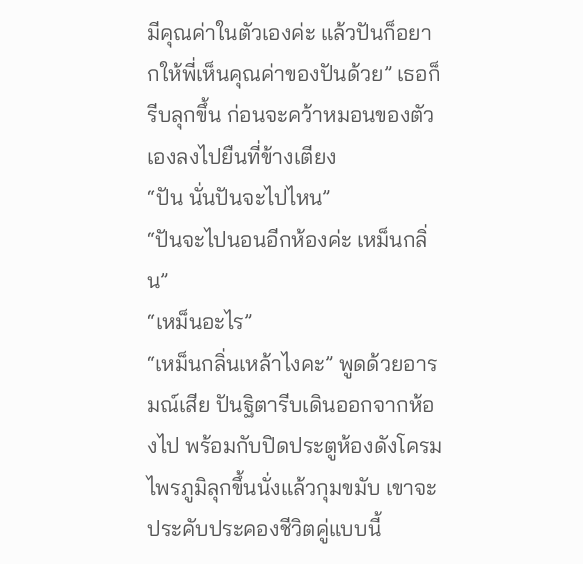มีคุณค่าในตัวเองค่ะ แล้วปันก็อยากให้พี่เห็นคุณค่าของปันด้วย” เธอก็รีบลุกขึ้น ก่อนจะคว้าหมอนของตัวเองลงไปยืนที่ข้างเตียง
“ปัน นั่นปันจะไปไหน”
“ปันจะไปนอนอีกห้องค่ะ เหม็นกลิ่น”
“เหม็นอะไร”
“เหม็นกลิ่นเหล้าไงคะ” พูดด้วยอารมณ์เสีย ปันฐิตารีบเดินออกจากห้องไป พร้อมกับปิดประตูห้องดังโครม
ไพรภูมิลุกขึ้นนั่งแล้วกุมขมับ เขาจะประคับประคองชีวิตคู่แบบนี้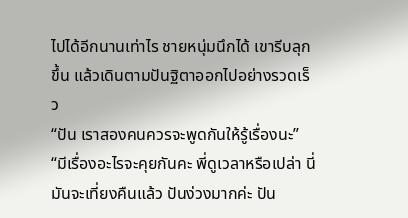ไปได้อีกนานเท่าไร ชายหนุ่มนึกได้ เขารีบลุกขึ้น แล้วเดินตามปันฐิตาออกไปอย่างรวดเร็ว
“ปัน เราสองคนควรจะพูดกันให้รู้เรื่องนะ”
“มีเรื่องอะไรจะคุยกันคะ พี่ดูเวลาหรือเปล่า นี่มันจะเที่ยงคืนแล้ว ปันง่วงมากค่ะ ปัน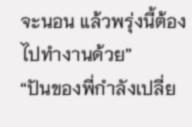จะนอน แล้วพรุ่งนี้ต้องไปทำงานด้วย”
“ปันของพี่กำลังเปลี่ย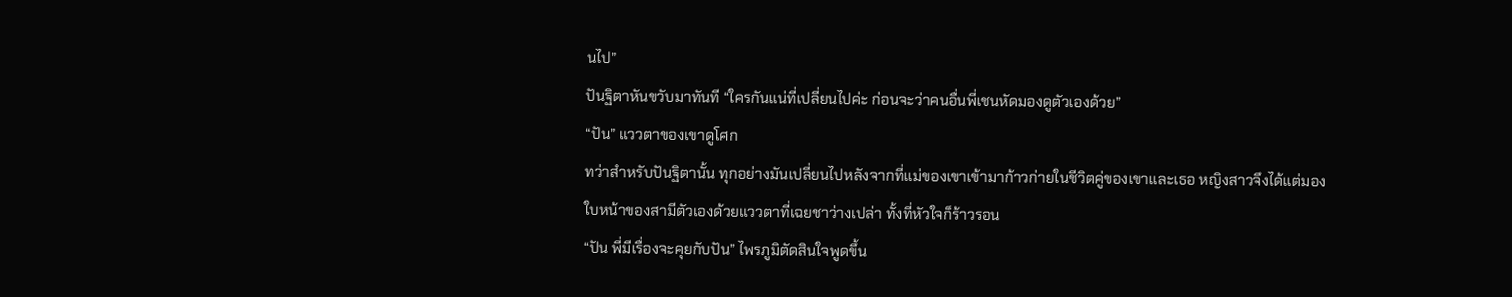นไป”
ปันฐิตาหันขวับมาทันที “ใครกันแน่ที่เปลี่ยนไปค่ะ ก่อนจะว่าคนอื่นพี่เชนหัดมองดูตัวเองด้วย”
“ปัน” แววตาของเขาดูโศก
ทว่าสำหรับปันฐิตานั้น ทุกอย่างมันเปลี่ยนไปหลังจากที่แม่ของเขาเข้ามาก้าวก่ายในชีวิตคู่ของเขาและเธอ หญิงสาวจึงได้แต่มองใบหน้าของสามีตัวเองด้วยแววตาที่เฉยชาว่างเปล่า ทั้งที่หัวใจก็ร้าวรอน
“ปัน พี่มีเรื่องจะคุยกับปัน” ไพรภูมิตัดสินใจพูดขึ้น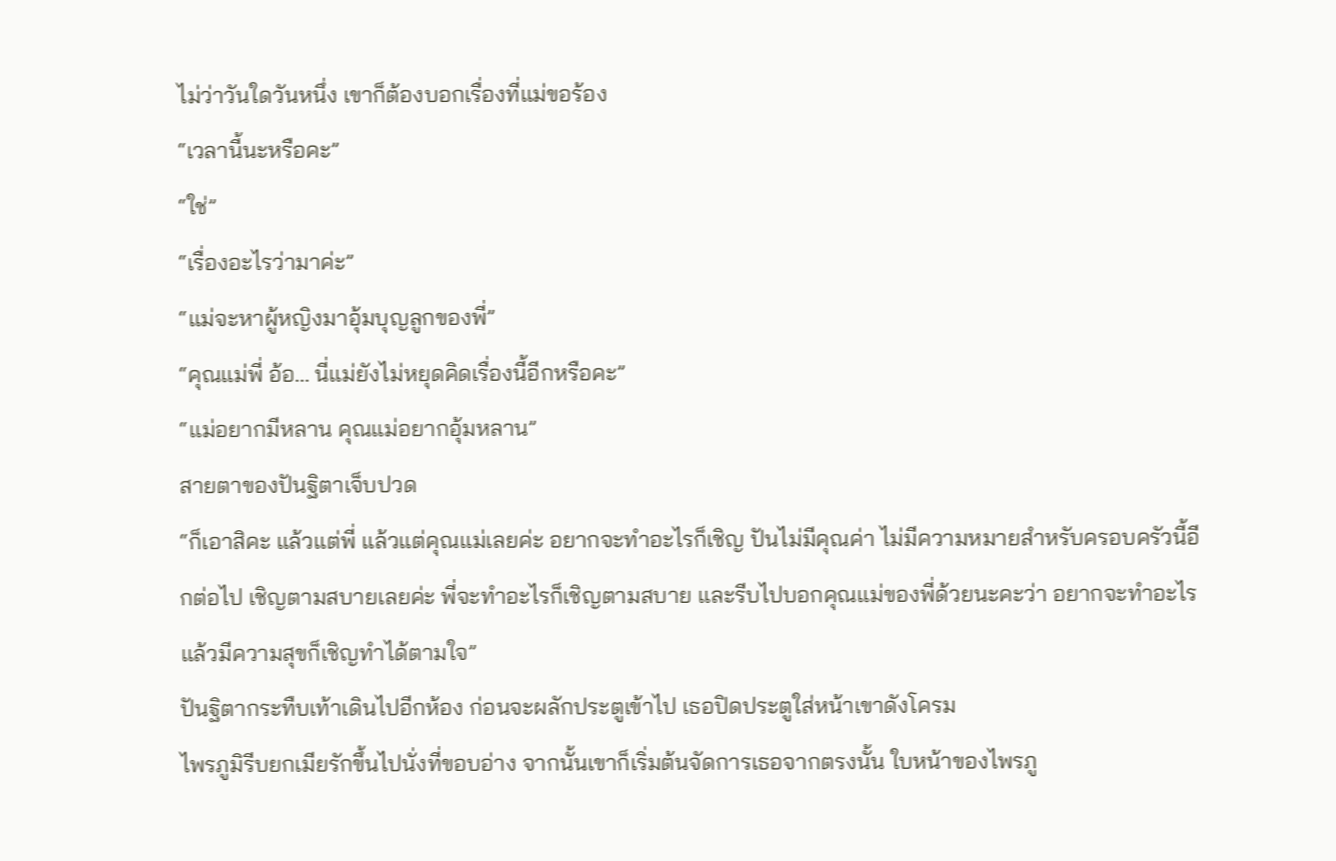ไม่ว่าวันใดวันหนึ่ง เขาก็ต้องบอกเรื่องที่แม่ขอร้อง
“เวลานี้นะหรือคะ”
“ใช่”
“เรื่องอะไรว่ามาค่ะ”
“แม่จะหาผู้หญิงมาอุ้มบุญลูกของพี่”
“คุณแม่พี่ อ้อ... นี่แม่ยังไม่หยุดคิดเรื่องนี้อีกหรือคะ”
“แม่อยากมีหลาน คุณแม่อยากอุ้มหลาน”
สายตาของปันฐิตาเจ็บปวด
“ก็เอาสิคะ แล้วแต่พี่ แล้วแต่คุณแม่เลยค่ะ อยากจะทำอะไรก็เชิญ ปันไม่มีคุณค่า ไม่มีความหมายสำหรับครอบครัวนี้อีกต่อไป เชิญตามสบายเลยค่ะ พี่จะทำอะไรก็เชิญตามสบาย และรีบไปบอกคุณแม่ของพี่ด้วยนะคะว่า อยากจะทำอะไรแล้วมีความสุขก็เชิญทำได้ตามใจ”
ปันฐิตากระทืบเท้าเดินไปอีกห้อง ก่อนจะผลักประตูเข้าไป เธอปิดประตูใส่หน้าเขาดังโครม
ไพรภูมิรีบยกเมียรักขึ้นไปนั่งที่ขอบอ่าง จากนั้นเขาก็เริ่มต้นจัดการเธอจากตรงนั้น ใบหน้าของไพรภู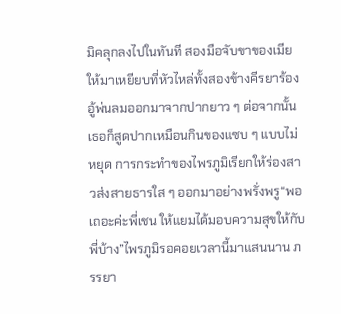มิคลุกลงไปในทันที สองมือจับขาของเมียให้มาเหยียบที่หัวไหล่ทั้งสองข้างคีรยาร้องอู้พ่นลมออกมาจากปากยาว ๆ ต่อจากนั้นเธอก็สูดปากเหมือนกินของแซบ ๆ แบบไม่หยุด การกระทำของไพรภูมิเรียกให้ร่องสาวส่งสายธารใส ๆ ออกมาอย่างพรั่งพรู“พอเถอะค่ะพี่เชน ให้แยมได้มอบความสุขให้กับพี่บ้าง”ไพรภูมิรอคอยเวลานี้มาแสนนาน ภรรยา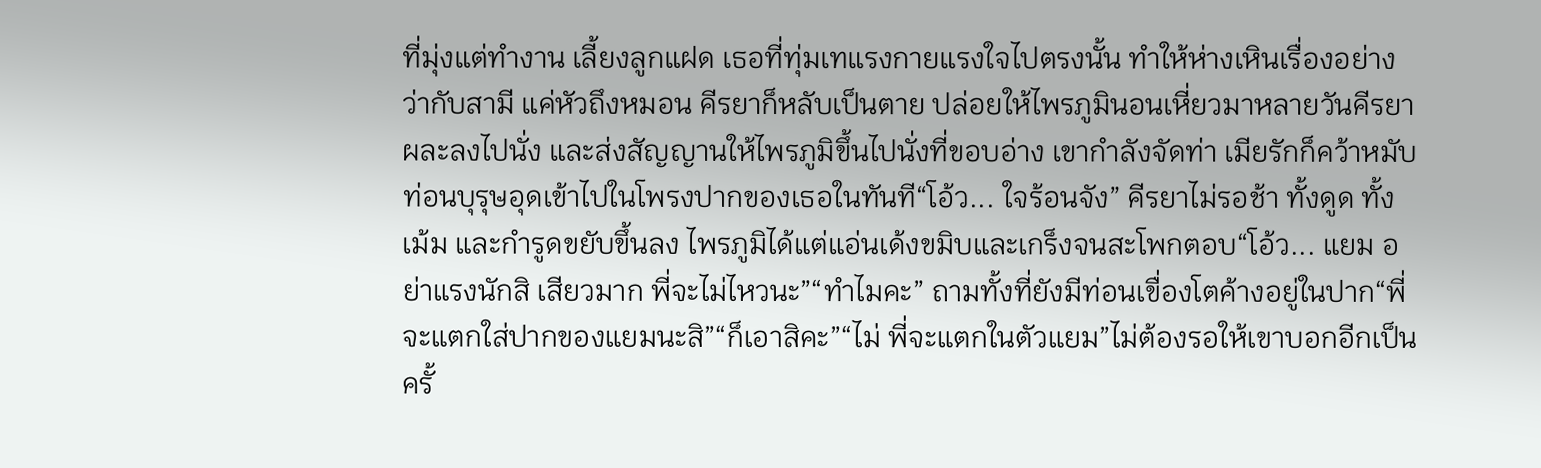ที่มุ่งแต่ทำงาน เลี้ยงลูกแฝด เธอที่ทุ่มเทแรงกายแรงใจไปตรงนั้น ทำให้ห่างเหินเรื่องอย่างว่ากับสามี แค่หัวถึงหมอน คีรยาก็หลับเป็นตาย ปล่อยให้ไพรภูมินอนเหี่ยวมาหลายวันคีรยาผละลงไปนั่ง และส่งสัญญานให้ไพรภูมิขึ้นไปนั่งที่ขอบอ่าง เขากำลังจัดท่า เมียรักก็คว้าหมับท่อนบุรุษอุดเข้าไปในโพรงปากของเธอในทันที“โอ้ว... ใจร้อนจัง” คีรยาไม่รอช้า ทั้งดูด ทั้งเม้ม และกำรูดขยับขึ้นลง ไพรภูมิได้แต่แอ่นเด้งขมิบและเกร็งจนสะโพกตอบ“โอ้ว... แยม อย่าแรงนักสิ เสียวมาก พี่จะไม่ไหวนะ”“ทำไมคะ” ถามทั้งที่ยังมีท่อนเขื่องโตค้างอยู่ในปาก“พี่จะแตกใส่ปากของแยมนะสิ”“ก็เอาสิคะ”“ไม่ พี่จะแตกในตัวแยม”ไม่ต้องรอให้เขาบอกอีกเป็นครั้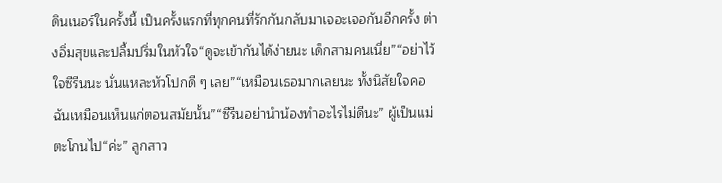ดินเนอร์ในครั้งนี้ เป็นครั้งแรกที่ทุกคนที่รักกันกลับมาเจอะเจอกันอีกครั้ง ต่างอิ่มสุขและปลื้มปริ่มในหัวใจ“ดูจะเข้ากันได้ง่ายนะ เด็กสามคนเนี่ย”“อย่าไว้ใจซีรีนนะ นั่นแหละหัวโปกดี ๆ เลย”“เหมือนเธอมากเลยนะ ทั้งนิสัยใจคอ ฉันเหมือนเห็นแก่ตอนสมัยนั้น”“ซีรีนอย่านำน้องทำอะไรไม่ดีนะ” ผู้เป็นแม่ตะโกนไป“ค่ะ” ลูกสาว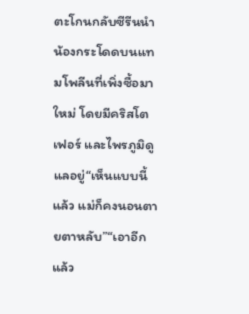ตะโกนกลับซีรีนนำน้องกระโดดบนแทมโพลีนที่เพิ่งซื้อมาใหม่ โดยมีคริสโตเฟอร์ และไพรภูมิดูแลอยู่“เห็นแบบนี้แล้ว แม่ก็คงนอนตายตาหลับ”“เอาอีกแล้ว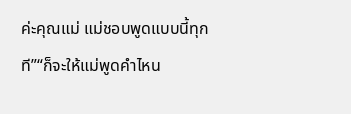ค่ะคุณแม่ แม่ชอบพูดแบบนี้ทุกที”“ก็จะให้แม่พูดคำไหน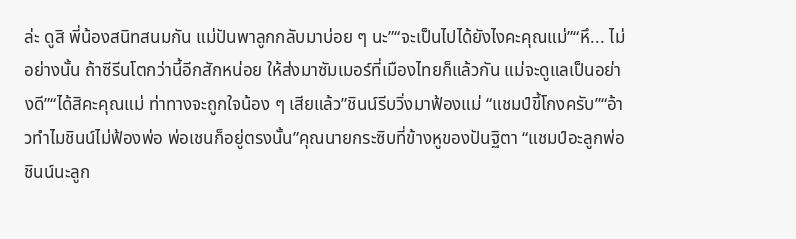ล่ะ ดูสิ พี่น้องสนิทสนมกัน แม่ปันพาลูกกลับมาบ่อย ๆ นะ”“จะเป็นไปได้ยังไงคะคุณแม่”“หึ... ไม่อย่างนั้น ถ้าซีรีนโตกว่านี้อีกสักหน่อย ให้ส่งมาซัมเมอร์ที่เมืองไทยก็แล้วกัน แม่จะดูแลเป็นอย่างดี”“ได้สิคะคุณแม่ ท่าทางจะถูกใจน้อง ๆ เสียแล้ว”ชินน์รีบวิ่งมาฟ้องแม่ “แชมป์ขี้โกงครับ”“อ้าวทำไมชินน์ไม่ฟ้องพ่อ พ่อเชนก็อยู่ตรงนั้น”คุณนายกระซิบที่ข้างหูของปันฐิตา “แชมป์อะลูกพ่อ ชินน์นะลูก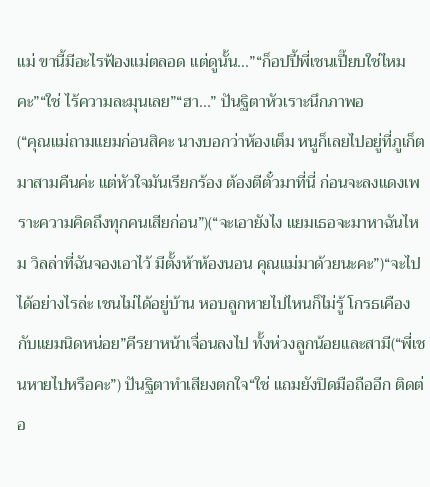แม่ ขานี้มีอะไรฟ้องแม่ตลอด แต่ดูนั้น...”“ก็อปปี้พี่เชนเปี๊ยบใช่ไหมคะ”“ใช่ ไร้ความละมุนเลย”“ฮา...” ปันฐิตาหัวเราะนึกภาพอ
(“คุณแม่ถามแยมก่อนสิคะ นางบอกว่าห้องเต็ม หนูก็เลยไปอยู่ที่ภูเก็ตมาสามคืนค่ะ แต่หัวใจมันเรียกร้อง ต้องตีตั๋วมาที่นี่ ก่อนจะลงแดงเพราะความคิดถึงทุกคนเสียก่อน”)(“จะเอายังไง แยมเธอจะมาหาฉันไหม วิลล่าที่ฉันจองเอาไว้ มีตั้งห้าห้องนอน คุณแม่มาด้วยนะคะ”)“จะไปได้อย่างไรล่ะ เชนไม่ได้อยู่บ้าน หอบลูกหายไปไหนก็ไม่รู้ โกรธเคืองกับแยมนิดหน่อย”คีรยาหน้าเจื่อนลงไป ทั้งห่วงลูกน้อยและสามี(“พี่เชนหายไปหรือคะ”) ปันฐิตาทำเสียงตกใจ“ใช่ แถมยังปิดมือถืออีก ติดต่อ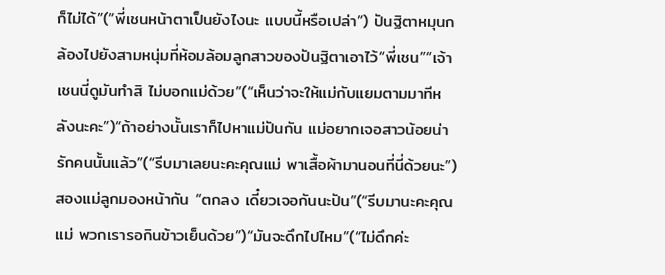ก็ไม่ได้”(“พี่เชนหน้าตาเป็นยังไงนะ แบบนี้หรือเปล่า”) ปันฐิตาหมุนกล้องไปยังสามหนุ่มที่ห้อมล้อมลูกสาวของปันฐิตาเอาไว้“พี่เชน”“เจ้าเชนนี่ดูมันทำสิ ไม่บอกแม่ด้วย”(“เห็นว่าจะให้แม่กับแยมตามมาทีหลังนะคะ”)“ถ้าอย่างนั้นเราก็ไปหาแม่ปันกัน แม่อยากเจอสาวน้อยน่ารักคนนั้นแล้ว”(“รีบมาเลยนะคะคุณแม่ พาเสื้อผ้ามานอนที่นี่ด้วยนะ”)สองแม่ลูกมองหน้ากัน “ตกลง เดี๋ยวเจอกันนะปัน”(“รีบมานะคะคุณแม่ พวกเรารอกินข้าวเย็นด้วย”)“มันจะดึกไปไหม”(“ไม่ดึกค่ะ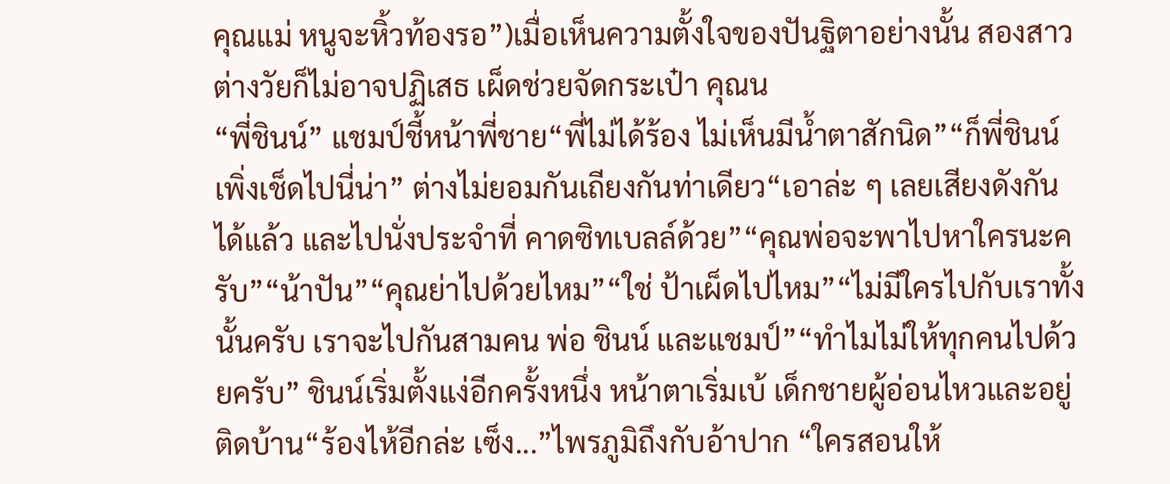คุณแม่ หนูจะหิ้วท้องรอ”)เมื่อเห็นความตั้งใจของปันฐิตาอย่างนั้น สองสาวต่างวัยก็ไม่อาจปฏิเสธ เผ็ดช่วยจัดกระเป๋า คุณน
“พี่ชินน์” แชมป์ชี้หน้าพี่ชาย“พี่ไม่ได้ร้อง ไม่เห็นมีน้ำตาสักนิด”“ก็พี่ชินน์เพิ่งเช็ดไปนี่น่า” ต่างไม่ยอมกันเถียงกันท่าเดียว“เอาล่ะ ๆ เลยเสียงดังกันได้แล้ว และไปนั่งประจำที่ คาดซิทเบลล์ด้วย”“คุณพ่อจะพาไปหาใครนะครับ”“น้าปัน”“คุณย่าไปด้วยไหม”“ใช่ ป้าเผ็ดไปไหม”“ไม่มีใครไปกับเราทั้งนั้นครับ เราจะไปกันสามคน พ่อ ชินน์ และแชมป์”“ทำไมไม่ให้ทุกคนไปด้วยครับ” ชินน์เริ่มตั้งแง่อีกครั้งหนึ่ง หน้าตาเริ่มเบ้ เด็กชายผู้อ่อนไหวและอยู่ติดบ้าน“ร้องไห้อีกล่ะ เซ็ง...”ไพรภูมิถึงกับอ้าปาก “ใครสอนให้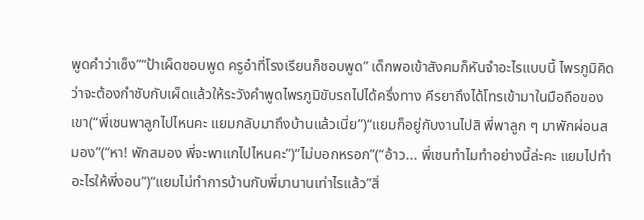พูดคำว่าเซ็ง”“ป้าเผ็ดชอบพูด ครูอ๋าที่โรงเรียนก็ชอบพูด” เด็กพอเข้าสังคมก็หันจำอะไรแบบนี้ ไพรภูมิคิดว่าจะต้องกำชับกับเผ็ดแล้วให้ระวังคำพูดไพรภูมิขับรถไปได้ครึ่งทาง คีรยาถึงได้โทรเข้ามาในมือถือของเขา(“พี่เชนพาลูกไปไหนคะ แยมกลับมาถึงบ้านแล้วเนี่ย”)“แยมก็อยู่กับงานไปสิ พี่พาลูก ๆ มาพักผ่อนสมอง”(“หา! พักสมอง พี่จะพาแกไปไหนคะ”)“ไม่บอกหรอก”(“อ้าว... พี่เชนทำไมทำอย่างนี้ล่ะคะ แยมไปทำอะไรให้พี่งอน”)“แยมไม่ทำการบ้านกับพี่มานานเท่าไรแล้ว”สิ่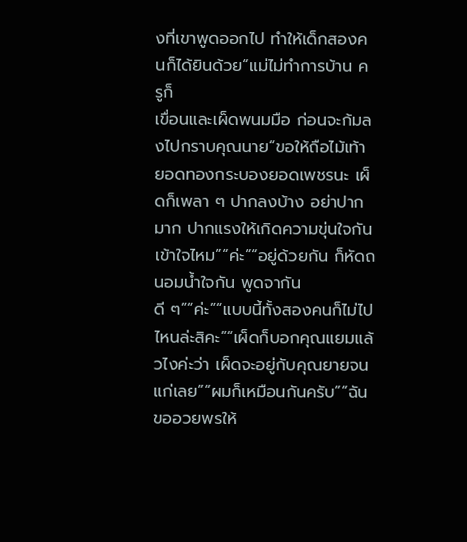งที่เขาพูดออกไป ทำให้เด็กสองคนก็ได้ยินด้วย“แม่ไม่ทำการบ้าน ครูก็
เขื่อนและเผ็ดพนมมือ ก่อนจะก้มลงไปกราบคุณนาย“ขอให้ถือไม้เท้ายอดทองกระบองยอดเพชรนะ เผ็ดก็เพลา ๆ ปากลงบ้าง อย่าปากมาก ปากแรงให้เกิดความขุ่นใจกัน เข้าใจไหม”“ค่ะ”“อยู่ด้วยกัน ก็หัดถนอมน้ำใจกัน พูดจากันดี ๆ”“ค่ะ”“แบบนี้ทั้งสองคนก็ไม่ไปไหนล่ะสิคะ”“เผ็ดก็บอกคุณแยมแล้วไงค่ะว่า เผ็ดจะอยู่กับคุณยายจนแก่เลย”“ผมก็เหมือนกันครับ”“ฉันขออวยพรให้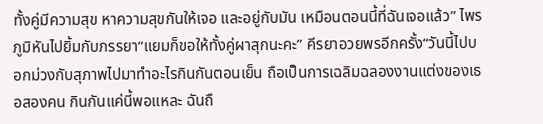ทั้งคู่มีความสุข หาความสุขกันให้เจอ และอยู่กับมัน เหมือนตอนนี้ที่ฉันเจอแล้ว” ไพรภูมิหันไปยิ้มกับภรรยา“แยมก็ขอให้ทั้งคู่ผาสุกนะคะ” คีรยาอวยพรอีกครั้ง“วันนี้ไปบอกม่วงกับสุภาพไปมาทำอะไรกินกันตอนเย็น ถือเป็นการเฉลิมฉลองงานแต่งของเธอสองคน กินกันแค่นี้พอแหละ ฉันถื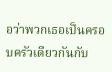อว่าพวกเธอเป็นครอบครัวเดียวกันกับ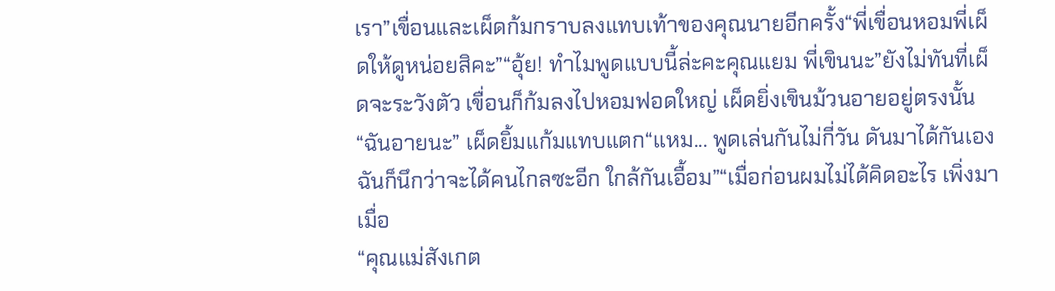เรา”เขื่อนและเผ็ดก้มกราบลงแทบเท้าของคุณนายอีกครั้ง“พี่เขื่อนหอมพี่เผ็ดให้ดูหน่อยสิคะ”“อุ้ย! ทำไมพูดแบบนี้ล่ะคะคุณแยม พี่เขินนะ”ยังไม่ทันที่เผ็ดจะระวังตัว เขื่อนก็ก้มลงไปหอมฟอดใหญ่ เผ็ดยิ่งเขินม้วนอายอยู่ตรงนั้น“ฉันอายนะ” เผ็ดยิ้มแก้มแทบแตก“แหม... พูดเล่นกันไม่กี่วัน ดันมาได้กันเอง ฉันก็นึกว่าจะได้คนไกลซะอีก ใกล้กันเอื้อม”“เมื่อก่อนผมไม่ได้คิดอะไร เพิ่งมาเมื่อ
“คุณแม่สังเกต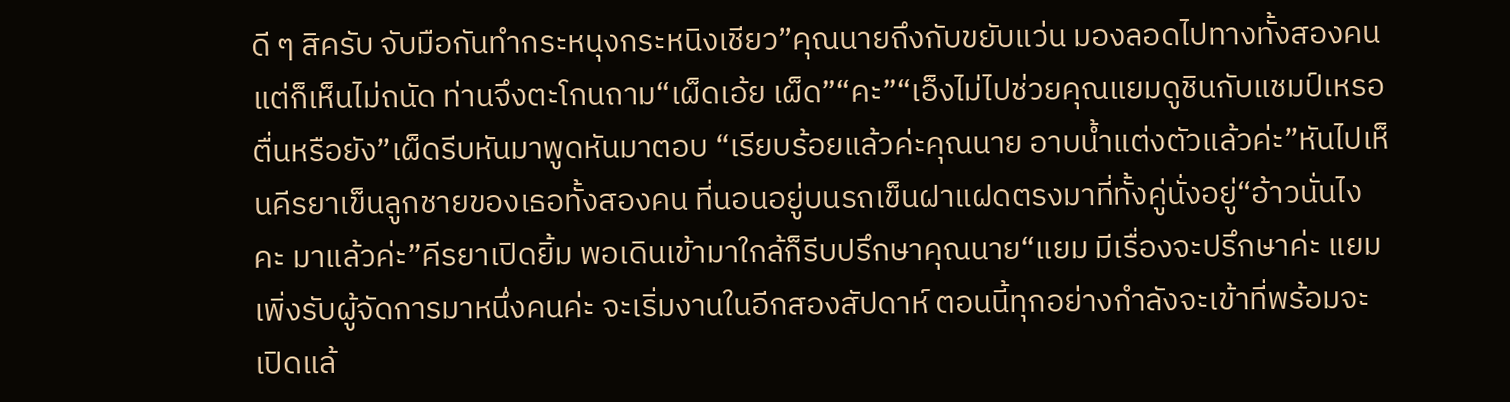ดี ๆ สิครับ จับมือกันทำกระหนุงกระหนิงเชียว”คุณนายถึงกับขยับแว่น มองลอดไปทางทั้งสองคน แต่ก็เห็นไม่ถนัด ท่านจึงตะโกนถาม“เผ็ดเอ้ย เผ็ด”“คะ”“เอ็งไม่ไปช่วยคุณแยมดูชินกับแชมป์เหรอ ตื่นหรือยัง”เผ็ดรีบหันมาพูดหันมาตอบ “เรียบร้อยแล้วค่ะคุณนาย อาบน้ำแต่งตัวแล้วค่ะ”หันไปเห็นคีรยาเข็นลูกชายของเธอทั้งสองคน ที่นอนอยู่บนรถเข็นฝาแฝดตรงมาที่ทั้งคู่นั่งอยู่“อ้าวนั่นไงคะ มาแล้วค่ะ”คีรยาเปิดยิ้ม พอเดินเข้ามาใกล้ก็รีบปรึกษาคุณนาย“แยม มีเรื่องจะปรึกษาค่ะ แยมเพิ่งรับผู้จัดการมาหนึ่งคนค่ะ จะเริ่มงานในอีกสองสัปดาห์ ตอนนี้ทุกอย่างกำลังจะเข้าที่พร้อมจะเปิดแล้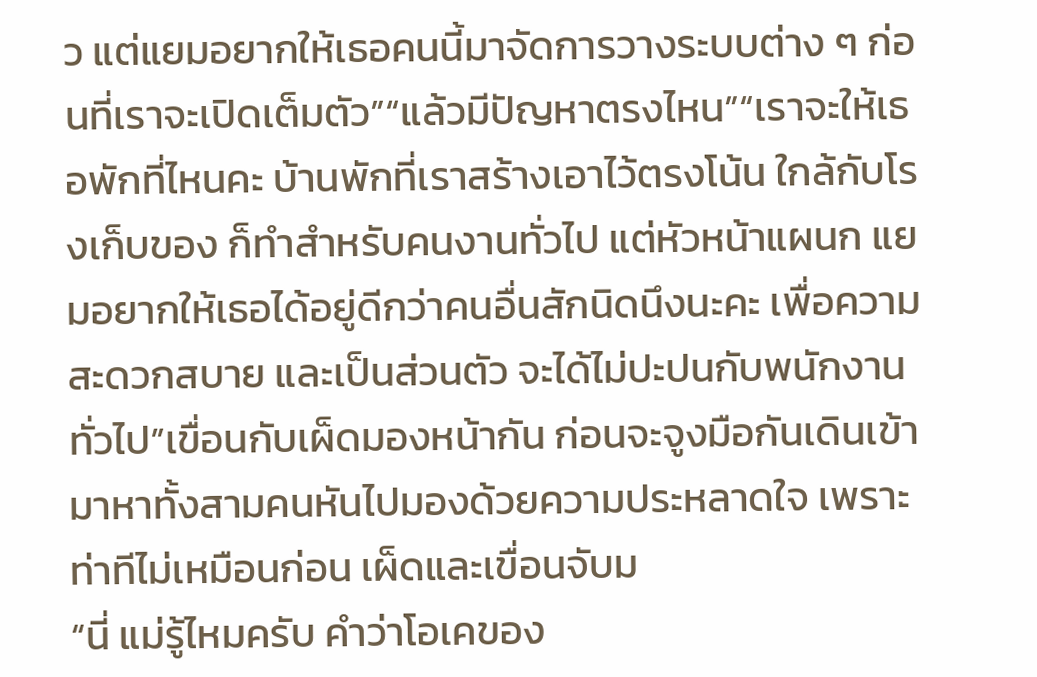ว แต่แยมอยากให้เธอคนนี้มาจัดการวางระบบต่าง ๆ ก่อนที่เราจะเปิดเต็มตัว”“แล้วมีปัญหาตรงไหน”“เราจะให้เธอพักที่ไหนคะ บ้านพักที่เราสร้างเอาไว้ตรงโน้น ใกล้กับโรงเก็บของ ก็ทำสำหรับคนงานทั่วไป แต่หัวหน้าแผนก แยมอยากให้เธอได้อยู่ดีกว่าคนอื่นสักนิดนึงนะคะ เพื่อความสะดวกสบาย และเป็นส่วนตัว จะได้ไม่ปะปนกับพนักงานทั่วไป”เขื่อนกับเผ็ดมองหน้ากัน ก่อนจะจูงมือกันเดินเข้ามาหาทั้งสามคนหันไปมองด้วยความประหลาดใจ เพราะท่าทีไม่เหมือนก่อน เผ็ดและเขื่อนจับม
“นี่ แม่รู้ไหมครับ คำว่าโอเคของ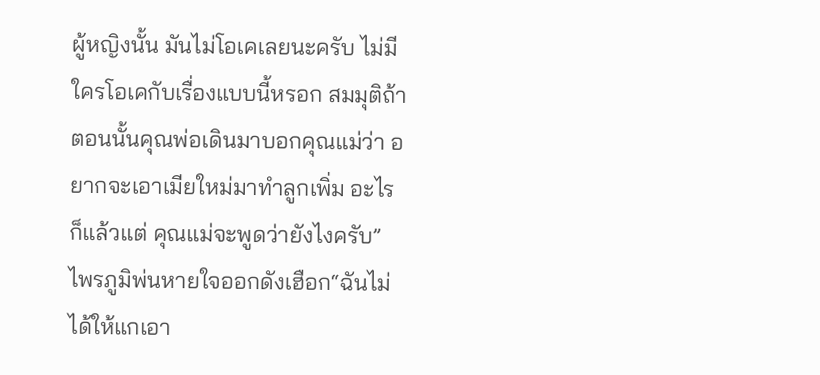ผู้หญิงนั้น มันไม่โอเคเลยนะครับ ไม่มีใครโอเคกับเรื่องแบบนี้หรอก สมมุติถ้าตอนนั้นคุณพ่อเดินมาบอกคุณแม่ว่า อยากจะเอาเมียใหม่มาทำลูกเพิ่ม อะไรก็แล้วแต่ คุณแม่จะพูดว่ายังไงครับ” ไพรภูมิพ่นหายใจออกดังเฮือก“ฉันไม่ได้ให้แกเอา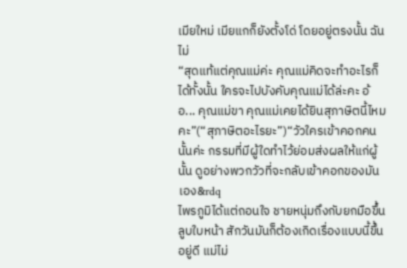เมียใหม่ เมียแกก็ยังตั้งโด่ โดยอยู่ตรงนั้น ฉันไม่
“สุดแท้แต่คุณแม่ค่ะ คุณแม่คิดจะทำอะไรก็ได้ทั้งนั้น ใครจะไปบังคับคุณแม่ได้ล่ะคะ อ้อ... คุณแม่ขา คุณแม่เคยได้ยินสุภาษิตนี้ไหมคะ”(“สุภาษิตอะไรยะ”)“วัวใครเข้าคอกคนนั้นค่ะ กรรมที่มีผู้ใดทำไว้ย่อมส่งผลให้แก่ผู้นั้น ดูอย่างพวกวัวที่จะกลับเข้าคอกของมันเอง&rdq
ไพรภูมิได้แต่ถอนใจ ชายหนุ่มถึงกับยกมือขึ้นลูบใบหน้า สักวันมันก็ต้องเกิดเรื่องแบบนี้ขึ้นอยู่ดี แม่ไม่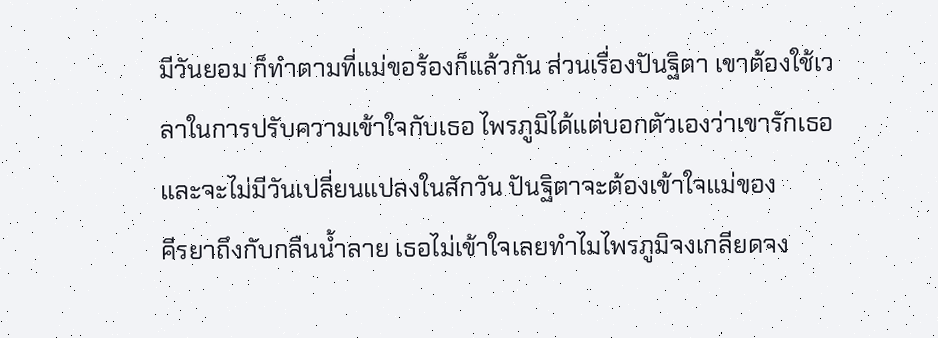มีวันยอม ก็ทำตามที่แม่ขอร้องก็แล้วกัน ส่วนเรื่องปันฐิตา เขาต้องใช้เวลาในการปรับความเข้าใจกับเธอ ไพรภูมิได้แต่บอกตัวเองว่าเขารักเธอ และจะไม่มีวันเปลี่ยนแปลงในสักวัน ปันฐิตาจะต้องเข้าใจแม่ของ
คีรยาถึงกับกลืนน้ำลาย เธอไม่เข้าใจเลยทำไมไพรภูมิจงเกลียดจง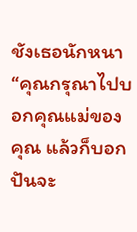ชังเธอนักหนา “คุณกรุณาไปบอกคุณแม่ของคุณ แล้วก็บอกปันจะ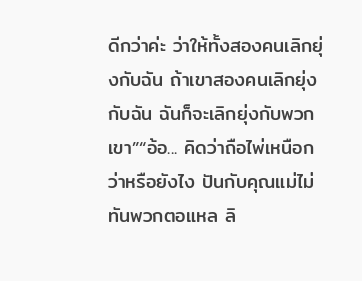ดีกว่าค่ะ ว่าให้ทั้งสองคนเลิกยุ่งกับฉัน ถ้าเขาสองคนเลิกยุ่งกับฉัน ฉันก็จะเลิกยุ่งกับพวกเขา”“อ้อ... คิดว่าถือไพ่เหนือกว่าหรือยังไง ปันกับคุณแม่ไม่ทันพวกตอแหล ลิ